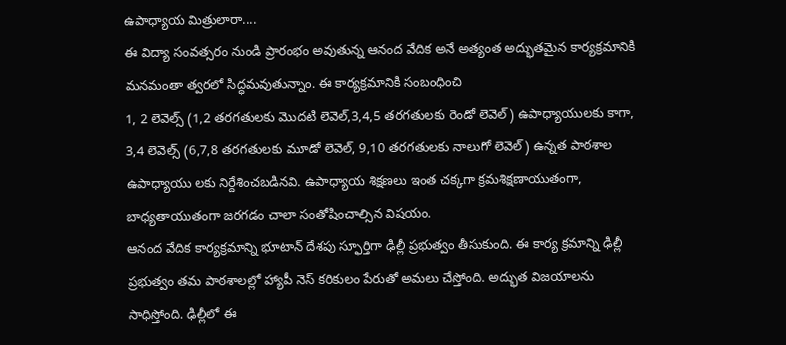ఉపాధ్యాయ మిత్రులారా....
ఈ విద్యా సంవత్సరం నుండి ప్రారంభం అవుతున్న ఆనంద వేదిక అనే అత్యంత అద్భుతమైన కార్యక్రమానికి మనమంతా త్వరలో సిద్ధమవుతున్నాం. ఈ కార్యక్రమానికి సంబంధించి
1, 2 లెవెల్స్ (1,2 తరగతులకు మొదటి లెవెల్,3,4,5 తరగతులకు రెండో లెవెల్) ఉపాధ్యాయులకు కాగా, 3,4 లెవెల్స్ (6,7,8 తరగతులకు మూడో లెవెల్, 9,10 తరగతులకు నాలుగో లెవెల్) ఉన్నత పాఠశాల ఉపాధ్యాయు లకు నిర్దేశించబడినవి. ఉపాధ్యాయ శిక్షణలు ఇంత చక్కగా క్రమశిక్షణాయుతంగా, బాధ్యతాయుతంగా జరగడం చాలా సంతోషించాల్సిన విషయం.
ఆనంద వేదిక కార్యక్రమాన్ని భూటాన్ దేశపు స్ఫూర్తిగా ఢిల్లీ ప్రభుత్వం తీసుకుంది. ఈ కార్య క్రమాన్ని ఢిల్లీ ప్రభుత్వం తమ పాఠశాలల్లో హ్యాపీ నెస్ కరికులం పేరుతో అమలు చేస్తోంది. అద్భుత విజయాలను సాధిస్తోంది. ఢిల్లీలో ఈ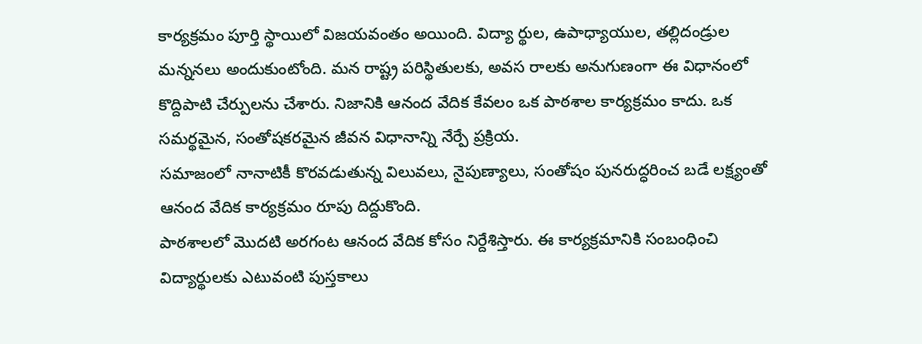కార్యక్రమం పూర్తి స్థాయిలో విజయవంతం అయింది. విద్యా ర్థుల, ఉపాధ్యాయుల, తల్లిదండ్రుల మన్ననలు అందుకుంటోంది. మన రాష్ట్ర పరిస్థితులకు, అవస రాలకు అనుగుణంగా ఈ విధానంలో కొద్దిపాటి చేర్పులను చేశారు. నిజానికి ఆనంద వేదిక కేవలం ఒక పాఠశాల కార్యక్రమం కాదు. ఒక సమర్థమైన, సంతోషకరమైన జీవన విధానాన్ని నేర్పే ప్రక్రియ.
సమాజంలో నానాటికీ కొరవడుతున్న విలువలు, నైపుణ్యాలు, సంతోషం పునరుద్ధరించ బడే లక్ష్యంతో ఆనంద వేదిక కార్యక్రమం రూపు దిద్దుకొంది.
పాఠశాలలో మొదటి అరగంట ఆనంద వేదిక కోసం నిర్దేశిస్తారు. ఈ కార్యక్రమానికి సంబంధించి విద్యార్థులకు ఎటువంటి పుస్తకాలు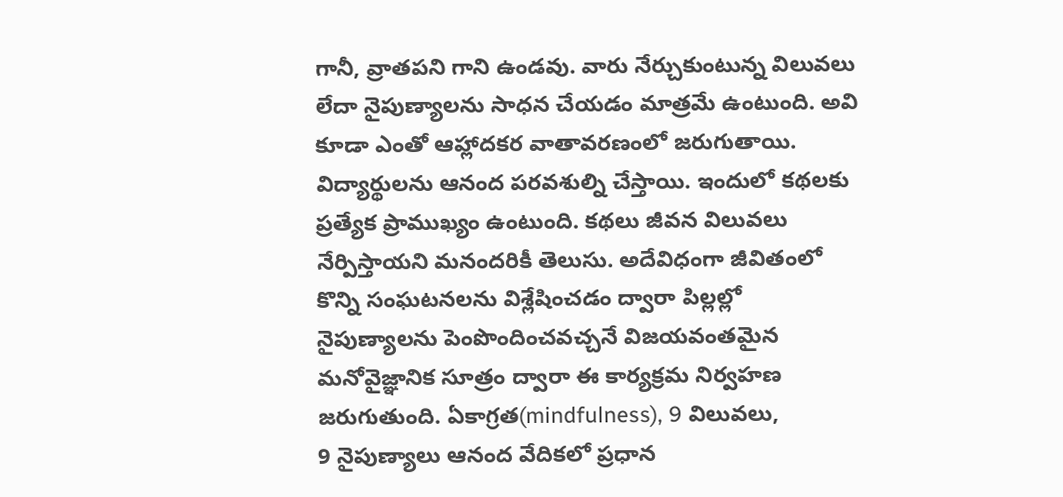గానీ, వ్రాతపని గాని ఉండవు. వారు నేర్చుకుంటున్న విలువలు లేదా నైపుణ్యాలను సాధన చేయడం మాత్రమే ఉంటుంది. అవి కూడా ఎంతో ఆహ్లాదకర వాతావరణంలో జరుగుతాయి. విద్యార్థులను ఆనంద పరవశుల్ని చేస్తాయి. ఇందులో కథలకు ప్రత్యేక ప్రాముఖ్యం ఉంటుంది. కథలు జీవన విలువలు నేర్పిస్తాయని మనందరికీ తెలుసు. అదేవిధంగా జీవితంలో కొన్ని సంఘటనలను విశ్లేషించడం ద్వారా పిల్లల్లో నైపుణ్యాలను పెంపొందించవచ్చనే విజయవంతమైన మనోవైజ్ఞానిక సూత్రం ద్వారా ఈ కార్యక్రమ నిర్వహణ జరుగుతుంది. ఏకాగ్రత(mindfulness), 9 విలువలు,
9 నైపుణ్యాలు ఆనంద వేదికలో ప్రధాన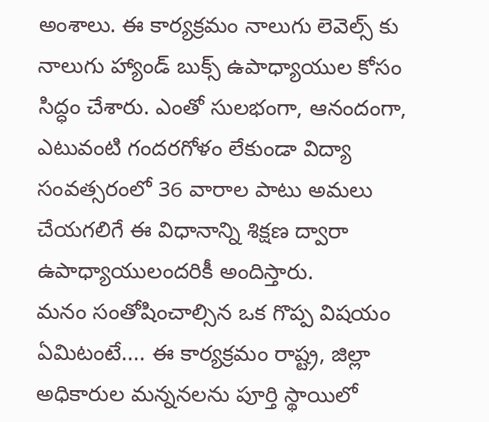అంశాలు. ఈ కార్యక్రమం నాలుగు లెవెల్స్ కు నాలుగు హ్యాండ్ బుక్స్ ఉపాధ్యాయుల కోసం సిద్ధం చేశారు. ఎంతో సులభంగా, ఆనందంగా, ఎటువంటి గందరగోళం లేకుండా విద్యా సంవత్సరంలో 36 వారాల పాటు అమలు చేయగలిగే ఈ విధానాన్ని శిక్షణ ద్వారా ఉపాధ్యాయులందరికీ అందిస్తారు.
మనం సంతోషించాల్సిన ఒక గొప్ప విషయం ఏమిటంటే.... ఈ కార్యక్రమం రాష్ట్ర, జిల్లా అధికారుల మన్ననలను పూర్తి స్థాయిలో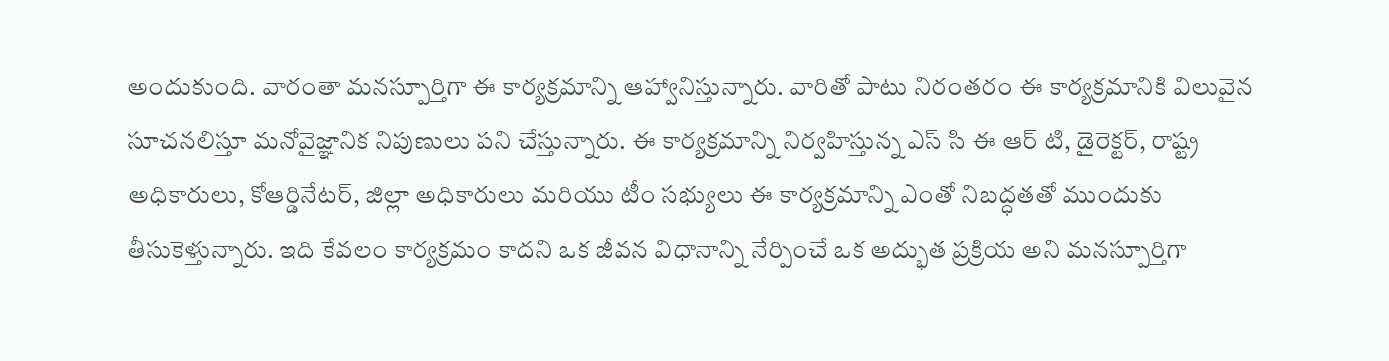అందుకుంది. వారంతా మనస్పూర్తిగా ఈ కార్యక్రమాన్ని ఆహ్వానిస్తున్నారు. వారితో పాటు నిరంతరం ఈ కార్యక్రమానికి విలువైన సూచనలిస్తూ మనోవైజ్ఞానిక నిపుణులు పని చేస్తున్నారు. ఈ కార్యక్రమాన్ని నిర్వహిస్తున్న ఎస్ సి ఈ ఆర్ టి, డైరెక్టర్, రాష్ట్ర అధికారులు, కోఆర్డినేటర్, జిల్లా అధికారులు మరియు టీం సభ్యులు ఈ కార్యక్రమాన్ని ఎంతో నిబద్ధతతో ముందుకు తీసుకెళ్తున్నారు. ఇది కేవలం కార్యక్రమం కాదని ఒక జీవన విధానాన్ని నేర్పించే ఒక అద్భుత ప్రక్రియ అని మనస్పూర్తిగా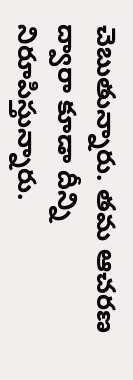చెబుతున్నారు. తమ ఆచరణ ద్వారా కూడా దీన్ని నిరూపిస్తున్నారు.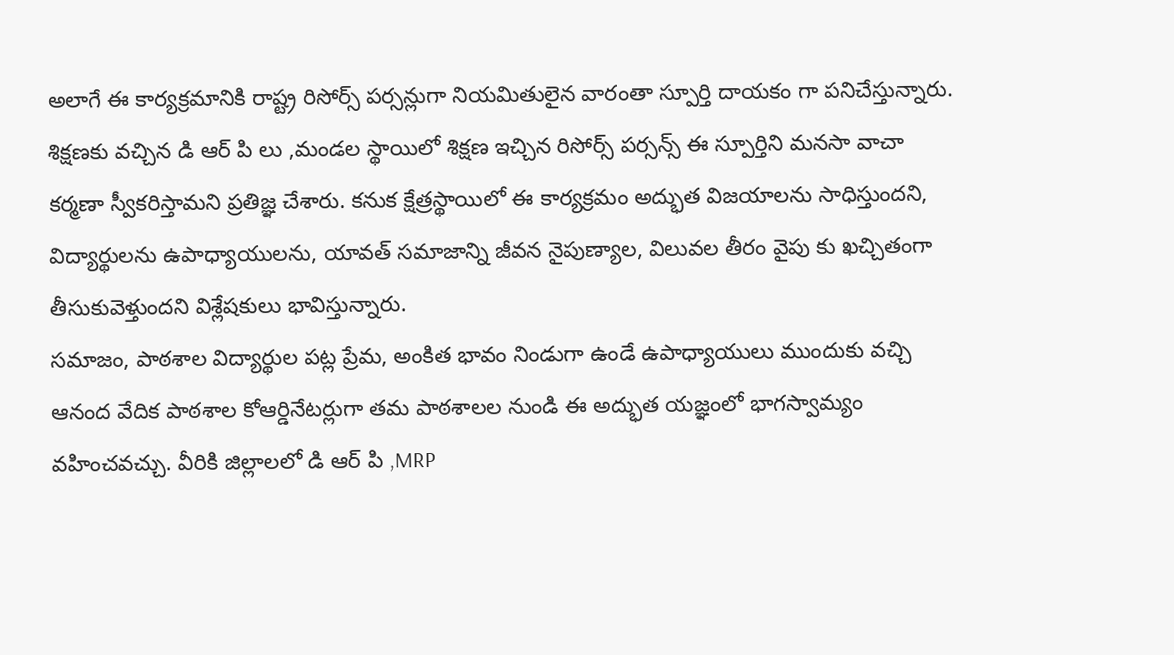అలాగే ఈ కార్యక్రమానికి రాష్ట్ర రిసోర్స్ పర్సన్లుగా నియమితులైన వారంతా స్పూర్తి దాయకం గా పనిచేస్తున్నారు. శిక్షణకు వచ్చిన డి ఆర్ పి లు ,మండల స్థాయిలో శిక్షణ ఇచ్చిన రిసోర్స్ పర్సన్స్ ఈ స్పూర్తిని మనసా వాచా కర్మణా స్వీకరిస్తామని ప్రతిజ్ఞ చేశారు. కనుక క్షేత్రస్థాయిలో ఈ కార్యక్రమం అద్భుత విజయాలను సాధిస్తుందని, విద్యార్థులను ఉపాధ్యాయులను, యావత్ సమాజాన్ని జీవన నైపుణ్యాల, విలువల తీరం వైపు కు ఖచ్చితంగా తీసుకువెళ్తుందని విశ్లేషకులు భావిస్తున్నారు.
సమాజం, పాఠశాల విద్యార్థుల పట్ల ప్రేమ, అంకిత భావం నిండుగా ఉండే ఉపాధ్యాయులు ముందుకు వచ్చి ఆనంద వేదిక పాఠశాల కోఆర్డినేటర్లుగా తమ పాఠశాలల నుండి ఈ అద్భుత యజ్ఞంలో భాగస్వామ్యం వహించవచ్చు. వీరికి జిల్లాలలో డి ఆర్ పి ,MRP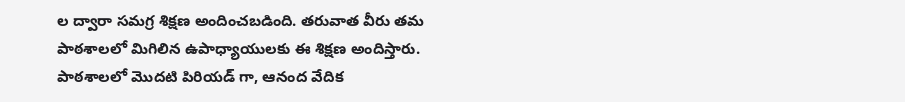ల ద్వారా సమగ్ర శిక్షణ అందించబడింది. తరువాత వీరు తమ పాఠశాలలో మిగిలిన ఉపాధ్యాయులకు ఈ శిక్షణ అందిస్తారు.
పాఠశాలలో మొదటి పిరియడ్ గా, ఆనంద వేదిక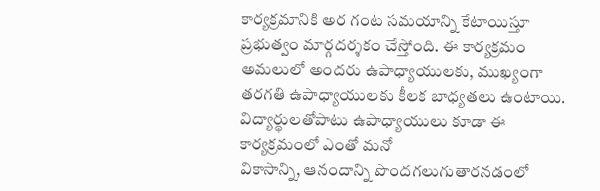కార్యక్రమానికి అర గంట సమయాన్ని కేటాయిస్తూ ప్రభుత్వం మార్గదర్శకం చేస్తోంది. ఈ కార్యక్రమం అమలులో అందరు ఉపాధ్యాయులకు, ముఖ్యంగా తరగతి ఉపాధ్యాయులకు కీలక బాధ్యతలు ఉంటాయి.
విద్యార్థులతోపాటు ఉపాధ్యాయులు కూడా ఈ కార్యక్రమంలో ఎంతో మనో
వికాసాన్ని, ఆనందాన్ని పొందగలుగుతారనడంలో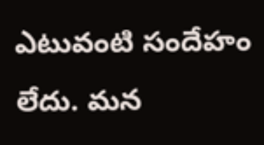ఎటువంటి సందేహం లేదు. మన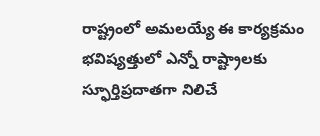రాష్ట్రంలో అమలయ్యే ఈ కార్యక్రమం భవిష్యత్తులో ఎన్నో రాష్ట్రాలకు స్ఫూర్తిప్రదాతగా నిలిచే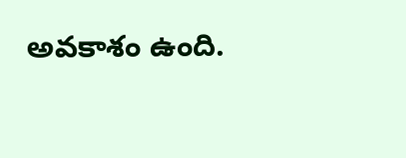అవకాశం ఉంది.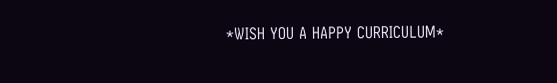*WISH YOU A HAPPY CURRICULUM*